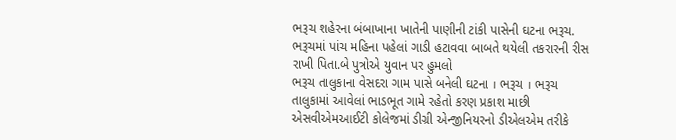ભરૂચ શહેરના બંબાખાના ખાતેની પાણીની ટાંકી પાસેની ઘટના ભરૂચ. ભરૂચમાં પાંચ મહિના પહેલાં ગાડી હટાવવા બાબતે થયેલી તકરારની રીસ રાખી પિતા.બે પુત્રોએ યુવાન પર હુમલો
ભરૂચ તાલુકાના વેસદરા ગામ પાસે બનેલી ઘટના । ભરૂચ । ભરૂચ તાલુકામાં આવેલાં ભાડભૂત ગામે રહેતો કરણ પ્રકાશ માછી એસવીએમઆઈટી કોલેજમાં ડીગ્રી એન્જીનિયરનો ડીએલએમ તરીકે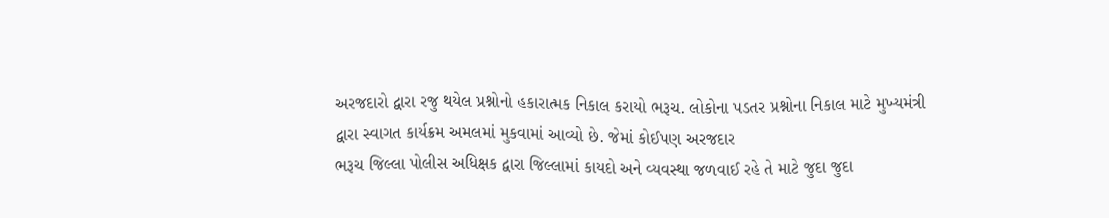અરજદારો દ્વારા રજુ થયેલ પ્રશ્નોનો હકારાત્મક નિકાલ કરાયો ભરૂચ. લોકોના પડતર પ્રશ્નોના નિકાલ માટે મુખ્યમંત્રી દ્વારા સ્વાગત કાર્યક્રમ અમલમાં મુકવામાં આવ્યો છે. જેમાં કોઈપણ અરજદાર
ભરૂચ જિલ્લા પોલીસ અધિક્ષક દ્વારા જિલ્લામાં કાયદો અને વ્યવસ્થા જળવાઈ રહે તે માટે જુદા જુદા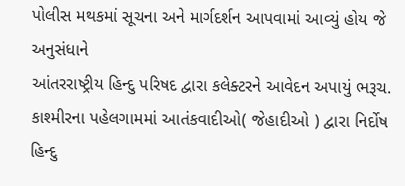પોલીસ મથકમાં સૂચના અને માર્ગદર્શન આપવામાં આવ્યું હોય જે અનુસંધાને
આંતરરાષ્ટ્રીય હિન્દુ પરિષદ દ્વારા કલેક્ટરને આવેદન અપાયું ભરૂચ. કાશ્મીરના પહેલગામમાં આતંકવાદીઓ( જેહાદીઓ ) દ્વારા નિર્દોષ હિન્દુ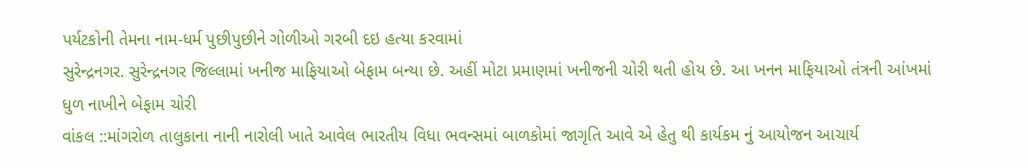પર્યટકોની તેમના નામ-ધર્મ પુછીપુછીને ગોળીઓ ગરબી દઇ હત્યા કરવામાં
સુરેન્દ્રનગર. સુરેન્દ્રનગર જિલ્લામાં ખનીજ માફિયાઓ બેફામ બન્યા છે. અહીં મોટા પ્રમાણમાં ખનીજની ચોરી થતી હોય છે. આ ખનન માફિયાઓ તંત્રની આંખમાં ધુળ નાખીને બેફામ ચોરી
વાંકલ ::માંગરોળ તાલુકાના નાની નારોલી ખાતે આવેલ ભારતીય વિધા ભવન્સમાં બાળકોમાં જાગૃતિ આવે એ હેતુ થી કાર્યકમ નું આયોજન આચાર્ય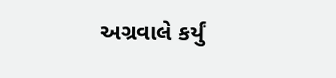અગ્રવાલે કર્યું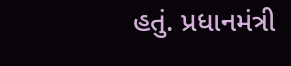હતું. પ્રધાનમંત્રી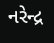નરેન્દ્ર